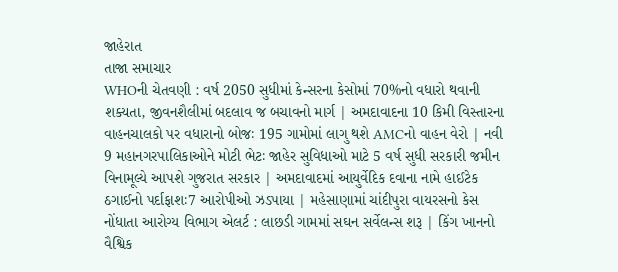જાહેરાત
તાજા સમાચાર
WHOની ચેતવણી : વર્ષ 2050 સુધીમાં કેન્સરના કેસોમાં 70%નો વધારો થવાની શક્યતા, જીવનશૈલીમાં બદલાવ જ બચાવનો માર્ગ | અમદાવાદના 10 કિમી વિસ્તારના વાહનચાલકો પર વધારાનો બોજઃ 195 ગામોમાં લાગુ થશે AMCનો વાહન વેરો | નવી 9 મહાનગરપાલિકાઓને મોટી ભેટઃ જાહેર સુવિધાઓ માટે 5 વર્ષ સુધી સરકારી જમીન વિનામૂલ્યે આપશે ગુજરાત સરકાર | અમદાવાદમાં આયુર્વેદિક દવાના નામે હાઈટેક ઠગાઈનો પર્દાફાશઃ7 આરોપીઓ ઝડપાયા | મહેસાણામાં ચાંદીપુરા વાયરસનો કેસ નોંધાતા આરોગ્ય વિભાગ એલર્ટ : લાછડી ગામમાં સઘન સર્વેલન્સ શરૂ | કિંગ ખાનનો વૈશ્વિક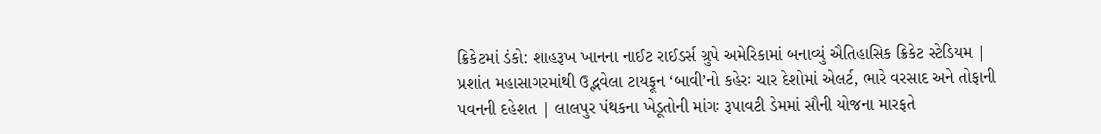ક્રિકેટમાં ડંકો: શાહરૂખ ખાનના નાઈટ રાઈડર્સ ગ્રુપે અમેરિકામાં બનાવ્યું ઐતિહાસિક ક્રિકેટ સ્ટેડિયમ | પ્રશાંત મહાસાગરમાંથી ઉદ્ભવેલા ટાયફૂન ‘બાવી’નો કહેરઃ ચાર દેશોમાં એલર્ટ, ભારે વરસાદ અને તોફાની પવનની દહેશત | લાલપુર પંથકના ખેડૂતોની માંગઃ રૂપાવટી ડેમમાં સૌની યોજના મારફતે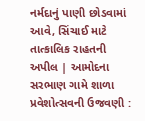નર્મદાનું પાણી છોડવામાં આવે, સિંચાઈ માટે તાત્કાલિક રાહતની અપીલ | આમોદના સરભાણ ગામે શાળા પ્રવેશોત્સવની ઉજવણી :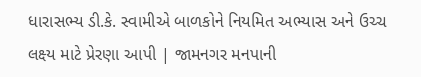ધારાસભ્ય ડી.કે. સ્વામીએ બાળકોને નિયમિત અભ્યાસ અને ઉચ્ચ લક્ષ્ય માટે પ્રેરણા આપી | જામનગર મનપાની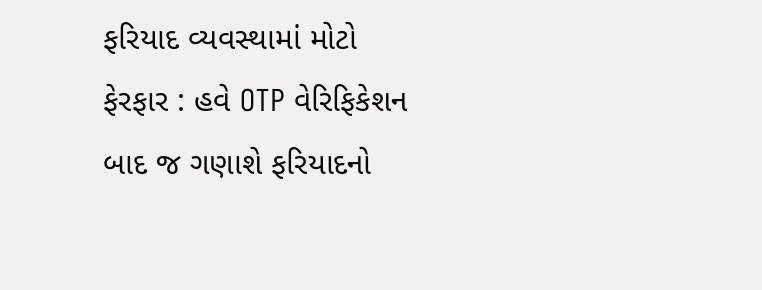ફરિયાદ વ્યવસ્થામાં મોટો ફેરફાર : હવે OTP વેરિફિકેશન બાદ જ ગણાશે ફરિયાદનો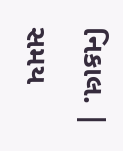નિકાલ. |
સમય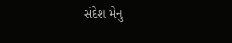સંદેશ મેનુ